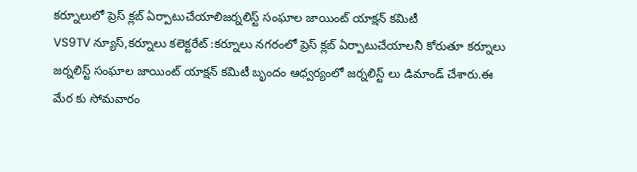కర్నూలులో ప్రెస్ క్లబ్ ఏర్పాటుచేయాలిజర్నలిస్ట్ సంఘాల జాయింట్ యాక్షన్ కమిటీ
VS9TV న్యూస్,కర్నూలు కలెక్టరేట్ :కర్నూలు నగరంలో ప్రెస్ క్లబ్ ఏర్పాటుచేయాలనీ కోరుతూ కర్నూలు జర్నలిస్ట్ సంఘాల జాయింట్ యాక్షన్ కమిటీ బృందం ఆధ్వర్యంలో జర్నలిస్ట్ లు డిమాండ్ చేశారు.ఈ మేర కు సోమవారం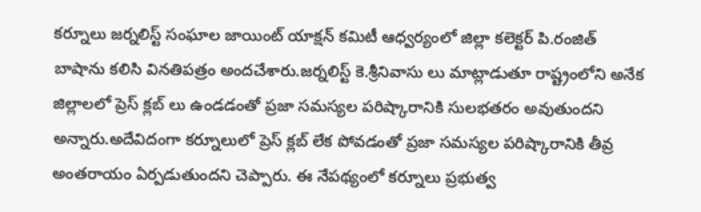కర్నూలు జర్నలిస్ట్ సంఘాల జాయింట్ యాక్షన్ కమిటీ ఆధ్వర్యంలో జిల్లా కలెక్టర్ పి.రంజిత్ బాషాను కలిసి వినతిపత్రం అందచేశారు.జర్నలిస్ట్ కె.శ్రీనివాసు లు మాట్లాడుతూ రాష్ట్రంలోని అనేక జిల్లాలలో ప్రెస్ క్లబ్ లు ఉండడంతో ప్రజా సమస్యల పరిష్కారానికి సులభతరం అవుతుందని అన్నారు.అదేవిదంగా కర్నూలులో ప్రెస్ క్లబ్ లేక పోవడంతో ప్రజా సమస్యల పరిష్కారానికి తీవ్ర అంతరాయం ఏర్పడుతుందని చెప్పారు. ఈ నేపథ్యంలో కర్నూలు ప్రభుత్వ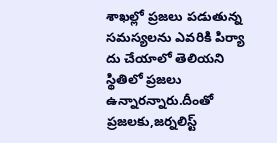శాఖల్లో ప్రజలు పడుతున్న సమస్యలను ఎవరికి పిర్యా దు చేయాలో తెలియని స్థితిలో ప్రజలు ఉన్నారన్నారు.దీంతో ప్రజలకు,జర్నలిస్ట్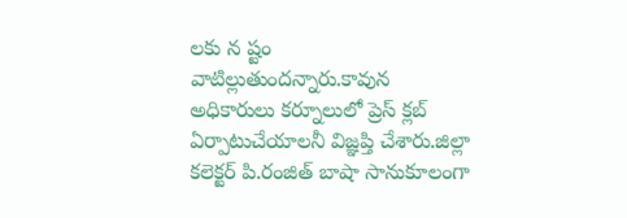లకు న ష్టం వాటిల్లుతుందన్నారు.కావున అధికారులు కర్నూలులో ప్రెస్ క్లబ్ ఏర్పాటుచేయాలనీ విజ్ఞప్తి చేశారు.జిల్లా కలెక్టర్ పి.రంజిత్ బాషా సానుకూలంగా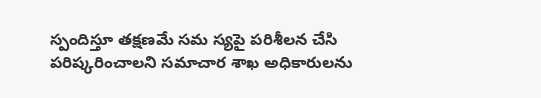స్పందిస్తూ తక్షణమే సమ స్యపై పరిశీలన చేసి పరిష్కరించాలని సమాచార శాఖ అధికారులను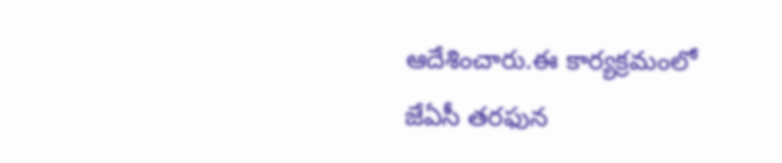ఆదేశించారు.ఈ కార్యక్రమంలో జేఏసీ తరఫున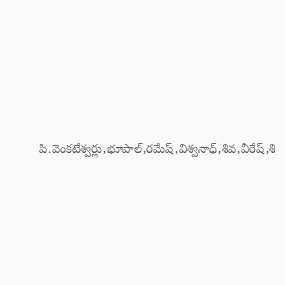పి.వెంకటేశ్వర్లు,భూపాల్,రమేష్,విశ్వనాధ్,శివ,వీరేష్,శి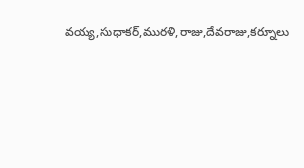వయ్య,సుధాకర్,మురళి,రాజు,దేవరాజు,కర్నూలు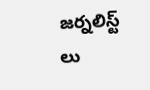జర్నలిస్ట్ లు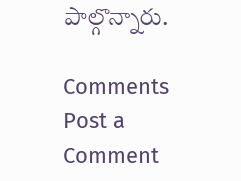పాల్గొన్నారు.

Comments
Post a Comment